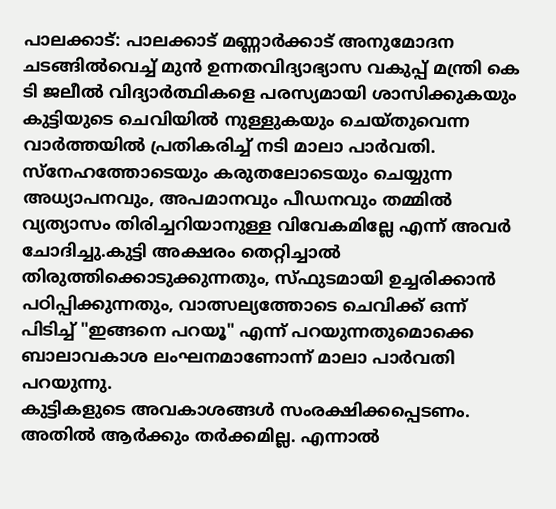പാലക്കാട്: പാലക്കാട് മണ്ണാർക്കാട് അനുമോദന ചടങ്ങിൽവെച്ച് മുൻ ഉന്നതവിദ്യാഭ്യാസ വകുപ്പ് മന്ത്രി കെ ടി ജലീൽ വിദ്യാർത്ഥികളെ പരസ്യമായി ശാസിക്കുകയും കുട്ടിയുടെ ചെവിയിൽ നുള്ളുകയും ചെയ്തുവെന്ന വാർത്തയിൽ പ്രതികരിച്ച് നടി മാലാ പാർവതി.
സ്നേഹത്തോടെയും കരുതലോടെയും ചെയ്യുന്ന അധ്യാപനവും, അപമാനവും പീഡനവും തമ്മിൽ വ്യത്യാസം തിരിച്ചറിയാനുള്ള വിവേകമില്ലേ എന്ന് അവർ ചോദിച്ചു.കുട്ടി അക്ഷരം തെറ്റിച്ചാൽ തിരുത്തിക്കൊടുക്കുന്നതും, സ്ഫുടമായി ഉച്ചരിക്കാൻ പഠിപ്പിക്കുന്നതും, വാത്സല്യത്തോടെ ചെവിക്ക് ഒന്ന് പിടിച്ച് "ഇങ്ങനെ പറയൂ" എന്ന് പറയുന്നതുമൊക്കെ ബാലാവകാശ ലംഘനമാണോന്ന് മാലാ പാർവതി പറയുന്നു.
കുട്ടികളുടെ അവകാശങ്ങൾ സംരക്ഷിക്കപ്പെടണം. അതിൽ ആർക്കും തർക്കമില്ല. എന്നാൽ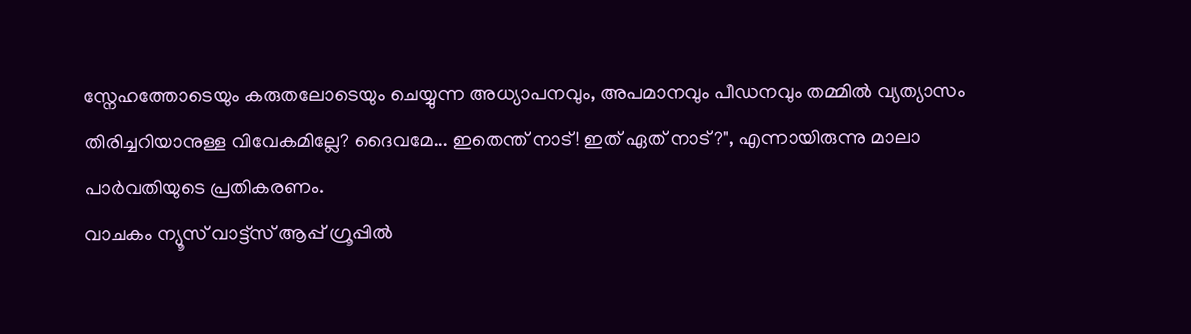സ്നേഹത്തോടെയും കരുതലോടെയും ചെയ്യുന്ന അധ്യാപനവും, അപമാനവും പീഡനവും തമ്മിൽ വ്യത്യാസം തിരിച്ചറിയാനുള്ള വിവേകമില്ലേ? ദൈവമേ... ഇതെന്ത് നാട്! ഇത് ഏത് നാട്?", എന്നായിരുന്നു മാലാ പാർവതിയുടെ പ്രതികരണം.
വാചകം ന്യൂസ് വാട്ട്സ് ആപ്പ് ഗ്രൂപ്പിൽ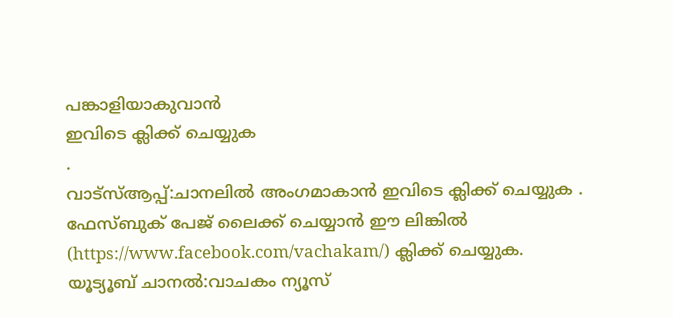പങ്കാളിയാകുവാൻ
ഇവിടെ ക്ലിക്ക് ചെയ്യുക
.
വാട്സ്ആപ്പ്:ചാനലിൽ അംഗമാകാൻ ഇവിടെ ക്ലിക്ക് ചെയ്യുക .
ഫേസ്ബുക് പേജ് ലൈക്ക് ചെയ്യാൻ ഈ ലിങ്കിൽ (https://www.facebook.com/vachakam/) ക്ലിക്ക് ചെയ്യുക.
യൂട്യൂബ് ചാനൽ:വാചകം ന്യൂസ്